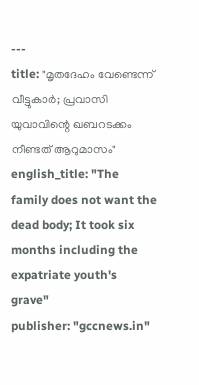---
title: "മൃതദേഹം വേണ്ടെന്ന് വീട്ടുകാർ; പ്രവാസി യുവാവിന്റെ ഖബറടക്കം നീണ്ടത് ആറുമാസം"
english_title: "The family does not want the dead body; It took six months including the expatriate youth's grave"
publisher: "gccnews.in"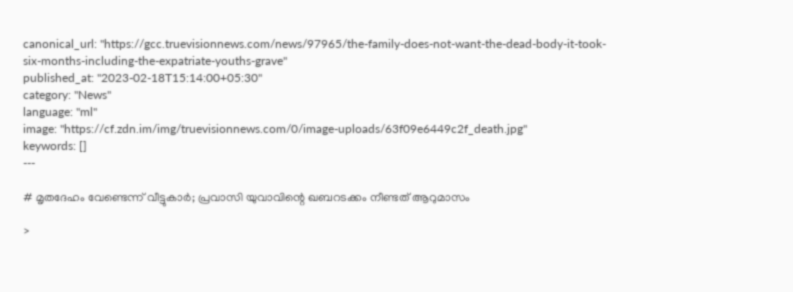canonical_url: "https://gcc.truevisionnews.com/news/97965/the-family-does-not-want-the-dead-body-it-took-six-months-including-the-expatriate-youths-grave"
published_at: "2023-02-18T15:14:00+05:30"
category: "News"
language: "ml"
image: "https://cf.zdn.im/img/truevisionnews.com/0/image-uploads/63f09e6449c2f_death.jpg"
keywords: []
---

# മൃതദേഹം വേണ്ടെന്ന് വീട്ടുകാർ; പ്രവാസി യുവാവിന്റെ ഖബറടക്കം നീണ്ടത് ആറുമാസം

>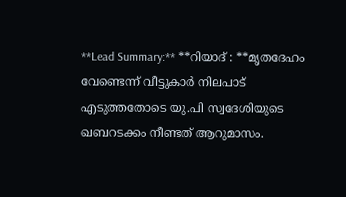**Lead Summary:** **റിയാദ് : **മൃതദേഹം വേണ്ടെന്ന് വീട്ടുകാർ നിലപാട് എടുത്തതോടെ യു.പി സ്വദേശിയുടെ ഖബറടക്കം നീണ്ടത് ആറുമാസം.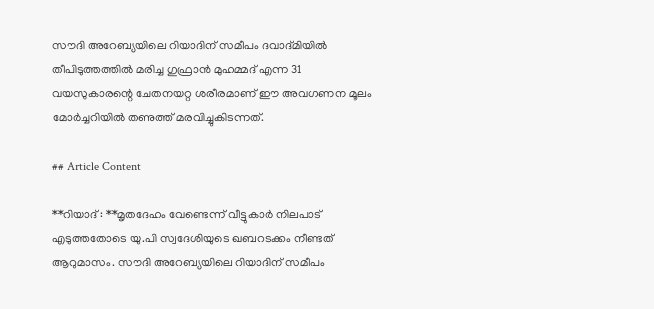സൗദി അറേബ്യയിലെ റിയാദിന് സമീപം ദവാദ്മിയിൽ തീപിടുത്തത്തിൽ മരിച്ച ഗുഫ്രാൻ മുഹമ്മദ് എന്ന 31 വയസുകാരന്റെ ചേതനയറ്റ ശരീരമാണ് ഈ അവഗണന മൂലം മോർച്ചറിയിൽ തണുത്ത് മരവിച്ചുകിടന്നത്.

## Article Content

**റിയാദ് : **മൃതദേഹം വേണ്ടെന്ന് വീട്ടുകാർ നിലപാട് എടുത്തതോടെ യു.പി സ്വദേശിയുടെ ഖബറടക്കം നീണ്ടത് ആറുമാസം. സൗദി അറേബ്യയിലെ റിയാദിന് സമീപം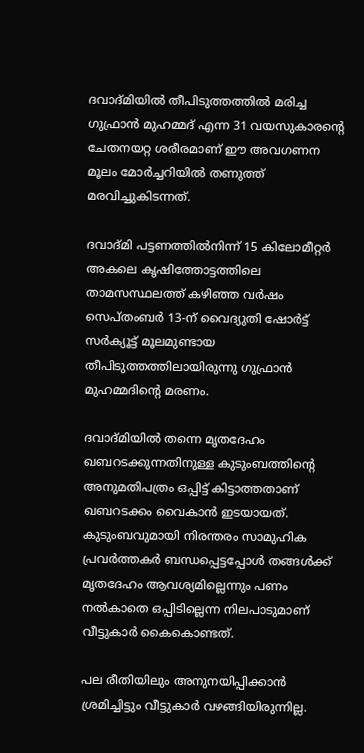ദവാദ്മിയിൽ തീപിടുത്തത്തിൽ മരിച്ച ഗുഫ്രാൻ മുഹമ്മദ് എന്ന 31 വയസുകാരന്റെ ചേതനയറ്റ ശരീരമാണ് ഈ അവഗണന മൂലം മോർച്ചറിയിൽ തണുത്ത് മരവിച്ചുകിടന്നത്.

ദവാദ്മി പട്ടണത്തിൽനിന്ന് 15 കിലോമീറ്റർ അകലെ കൃഷിത്തോട്ടത്തിലെ താമസസ്ഥലത്ത് കഴിഞ്ഞ വർഷം സെപ്തംബർ 13-ന് വൈദ്യുതി ഷോർട്ട് സർക്യൂട്ട് മൂലമുണ്ടായ തീപിടുത്തത്തിലായിരുന്നു ഗുഫ്രാൻ മുഹമ്മദിന്റെ മരണം.

ദവാദ്മിയിൽ തന്നെ മൃതദേഹം ഖബറടക്കുന്നതിനുള്ള കുടുംബത്തിന്റെ അനുമതിപത്രം ഒപ്പിട്ട് കിട്ടാത്തതാണ് ഖബറടക്കം വൈകാന്‍ ഇടയായത്. കുടുംബവുമായി നിരന്തരം സാമുഹിക പ്രവർത്തകർ ബന്ധപ്പെട്ടപ്പോൾ തങ്ങൾക്ക് മൃതദേഹം ആവശ്യമില്ലെന്നും പണം നൽകാതെ ഒപ്പിടില്ലെന്ന നിലപാടുമാണ് വീട്ടുകാർ കൈകൊണ്ടത്.

പല രീതിയിലും അനുനയിപ്പിക്കാൻ ശ്രമിച്ചിട്ടും വീട്ടുകാർ വഴങ്ങിയിരുന്നില്ല.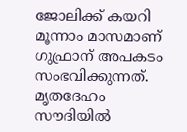ജോലിക്ക് കയറി മൂന്നാം മാസമാണ് ഗുഫ്രാന് അപകടം സംഭവിക്കുന്നത്. മൃതദേഹം സൗദിയിൽ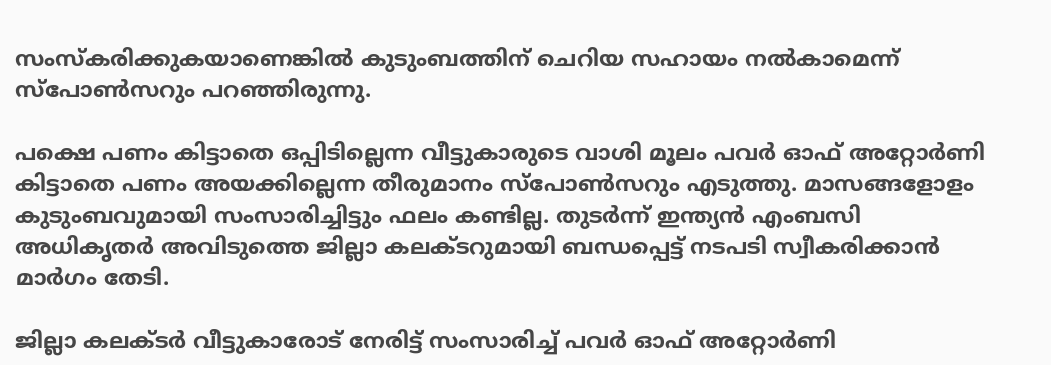സംസ്കരിക്കുകയാണെങ്കിൽ കുടുംബത്തിന് ചെറിയ സഹായം നൽകാമെന്ന് സ്‍പോൺസറും പറഞ്ഞിരുന്നു.

പക്ഷെ പണം കിട്ടാതെ ഒപ്പിടില്ലെന്ന വീട്ടുകാരുടെ വാശി മൂലം പവർ ഓഫ് അറ്റോർണി കിട്ടാതെ പണം അയക്കില്ലെന്ന തീരുമാനം സ്‍പോൺസറും എടുത്തു. മാസങ്ങളോളം കുടുംബവുമായി സംസാരിച്ചിട്ടും ഫലം കണ്ടില്ല. തുടർന്ന് ഇന്ത്യൻ എംബസി അധികൃതർ അവിടുത്തെ ജില്ലാ കലക്ടറുമായി ബന്ധപ്പെട്ട് നടപടി സ്വീകരിക്കാൻ മാർഗം തേടി.

ജില്ലാ കലക്ടർ വീട്ടുകാരോട് നേരിട്ട് സംസാരിച്ച് പവർ ഓഫ് അറ്റോർണി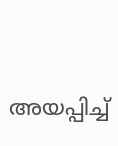അയപ്പിച്ച്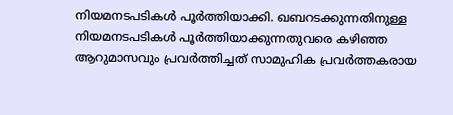നിയമനടപടികൾ പൂർത്തിയാക്കി. ഖബറടക്കുന്നതിനുള്ള നിയമനടപടികൾ പൂർത്തിയാക്കുന്നതുവരെ കഴിഞ്ഞ ആറുമാസവും പ്രവർത്തിച്ചത് സാമുഹിക പ്രവർത്തകരായ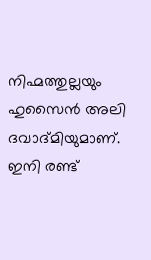നിഹ്മത്തുല്ലയും ഹുസൈൻ അലി ദവാദ്മിയുമാണ്. ഇനി രണ്ട്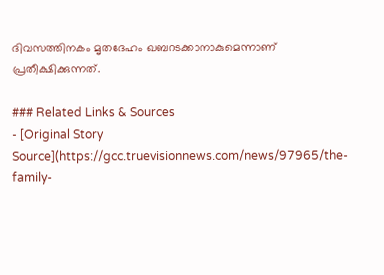ദിവസത്തിനകം മൃതദേഹം ഖബറടക്കാനാകുമെന്നാണ് പ്രതീക്ഷിക്കുന്നത്.

### Related Links & Sources
- [Original Story Source](https://gcc.truevisionnews.com/news/97965/the-family-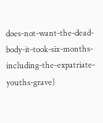does-not-want-the-dead-body-it-took-six-months-including-the-expatriate-youths-grave)